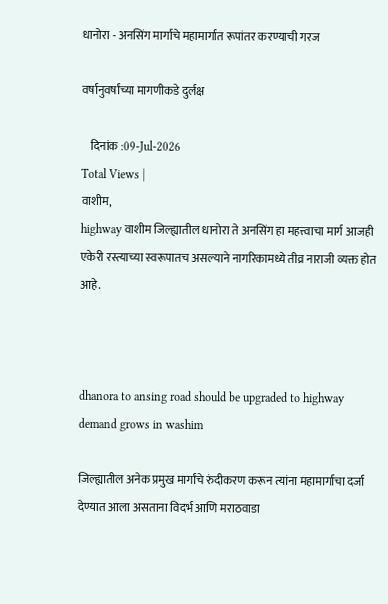धानोरा - अनसिंग मार्गाचे महामार्गात रूपांतर करण्याची गरज

वर्षानुवर्षांच्या मागणीकडे दुर्लक्ष

    दिनांक :09-Jul-2026
Total Views |
वाशीम,
highway वाशीम जिल्ह्यातील धानोरा ते अनसिंग हा महत्त्वाचा मार्ग आजही एकेरी रस्त्याच्या स्वरूपातच असल्याने नागरिकामध्ये तीव्र नाराजी व्यक्त होत आहे.



dhanora to ansing road should be upgraded to highway demand grows in washim

जिल्ह्यातील अनेक प्रमुख मार्गांचे रुंदीकरण करून त्यांना महामार्गाचा दर्जा देण्यात आला असताना विदर्भ आणि मराठवाडा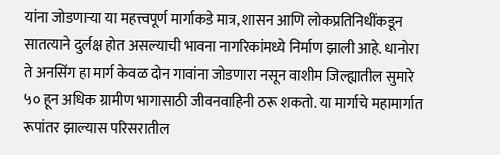यांना जोडणार्‍या या महत्त्वपूर्ण मार्गाकडे मात्र, शासन आणि लोकप्रतिनिधींकडून सातत्याने दुर्लक्ष होत असल्याची भावना नागरिकांमध्ये निर्माण झाली आहे. धानोरा ते अनसिंग हा मार्ग केवळ दोन गावांना जोडणारा नसून वाशीम जिल्ह्यातील सुमारे ५० हून अधिक ग्रामीण भागासाठी जीवनवाहिनी ठरू शकतो. या मार्गाचे महामार्गात रूपांतर झाल्यास परिसरातील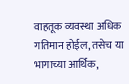वाहतूक व्यवस्था अधिक गतिमान होईल, तसेच या भागाच्या आर्थिक,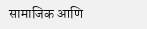सामाजिक आणि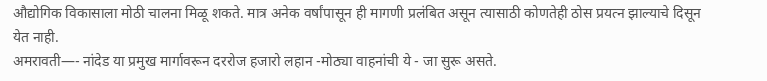औद्योगिक विकासाला मोठी चालना मिळू शकते. मात्र अनेक वर्षांपासून ही मागणी प्रलंबित असून त्यासाठी कोणतेही ठोस प्रयत्न झाल्याचे दिसून येत नाही.
अमरावती—- नांदेड या प्रमुख मार्गावरून दररोज हजारो लहान -मोठ्या वाहनांची ये - जा सुरू असते.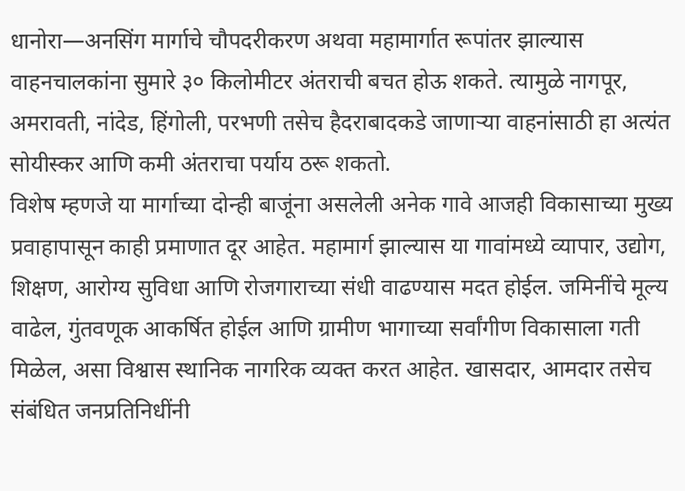धानोरा—अनसिंग मार्गाचे चौपदरीकरण अथवा महामार्गात रूपांतर झाल्यास वाहनचालकांना सुमारे ३० किलोमीटर अंतराची बचत होऊ शकते. त्यामुळे नागपूर, अमरावती, नांदेड, हिंगोली, परभणी तसेच हैदराबादकडे जाणार्‍या वाहनांसाठी हा अत्यंत सोयीस्कर आणि कमी अंतराचा पर्याय ठरू शकतो.
विशेष म्हणजे या मार्गाच्या दोन्ही बाजूंना असलेली अनेक गावे आजही विकासाच्या मुख्य प्रवाहापासून काही प्रमाणात दूर आहेत. महामार्ग झाल्यास या गावांमध्ये व्यापार, उद्योग, शिक्षण, आरोग्य सुविधा आणि रोजगाराच्या संधी वाढण्यास मदत होईल. जमिनींचे मूल्य वाढेल, गुंतवणूक आकर्षित होईल आणि ग्रामीण भागाच्या सर्वांगीण विकासाला गती मिळेल, असा विश्वास स्थानिक नागरिक व्यक्त करत आहेत. खासदार, आमदार तसेच संबंधित जनप्रतिनिधींनी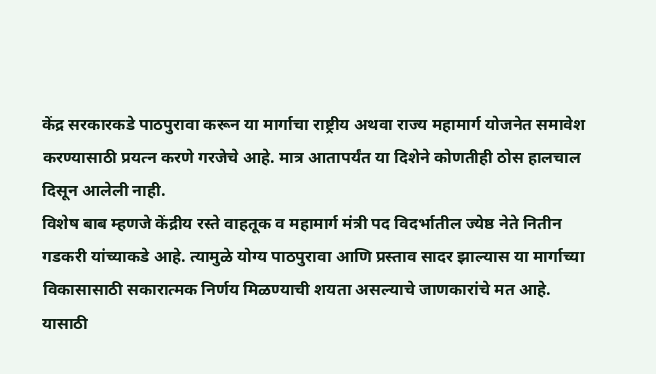केंद्र सरकारकडे पाठपुरावा करून या मार्गाचा राष्ट्रीय अथवा राज्य महामार्ग योजनेत समावेश करण्यासाठी प्रयत्न करणे गरजेचे आहे. मात्र आतापर्यंत या दिशेने कोणतीही ठोस हालचाल दिसून आलेली नाही.
विशेष बाब म्हणजे केंद्रीय रस्ते वाहतूक व महामार्ग मंत्री पद विदर्भातील ज्येष्ठ नेते नितीन गडकरी यांच्याकडे आहे. त्यामुळे योग्य पाठपुरावा आणि प्रस्ताव सादर झाल्यास या मार्गाच्या विकासासाठी सकारात्मक निर्णय मिळण्याची शयता असल्याचे जाणकारांचे मत आहे. यासाठी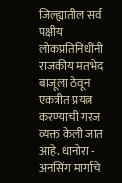जिल्ह्यातील सर्व पक्षीय लोकप्रतिनिधींनी राजकीय मतभेद बाजूला ठेवून एकत्रीत प्रयत्न करण्याची गरज व्यक्त केली जात आहे. धानोरा - अनसिंग मार्गाचे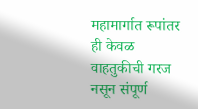महामार्गात रूपांतर ही केवळ वाहतुकीची गरज नसून संपूर्ण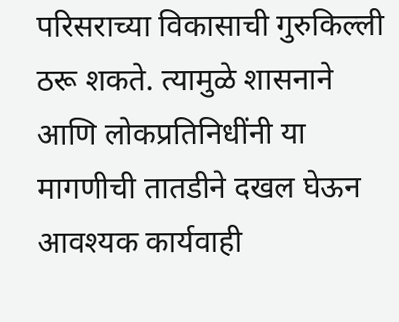परिसराच्या विकासाची गुरुकिल्ली ठरू शकते. त्यामुळे शासनाने आणि लोकप्रतिनिधींनी या मागणीची तातडीने दखल घेऊन आवश्यक कार्यवाही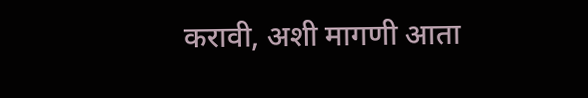करावी, अशी मागणी आता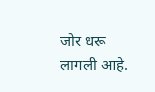जोर धरू लागली आहे.